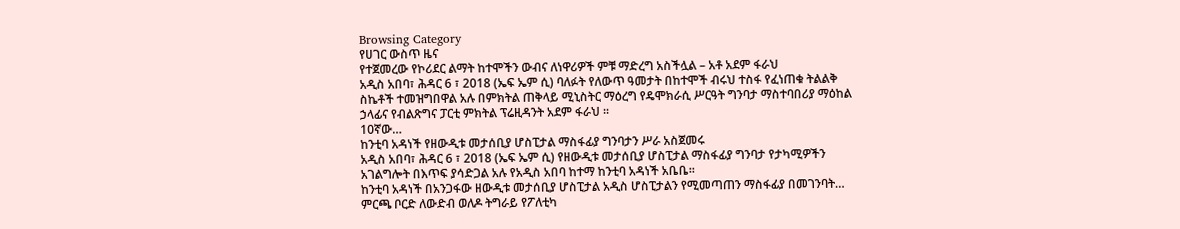Browsing Category
የሀገር ውስጥ ዜና
የተጀመረው የኮሪደር ልማት ከተሞችን ውብና ለነዋሪዎች ምቹ ማድረግ አስችሏል – አቶ አደም ፋራህ
አዲስ አበባ፣ ሕዳር 6 ፣ 2018 (ኤፍ ኤም ሲ) ባለፉት የለውጥ ዓመታት በከተሞች ብሩህ ተስፋ የፈነጠቁ ትልልቅ ስኬቶች ተመዝግበዋል አሉ በምክትል ጠቅላይ ሚኒስትር ማዕረግ የዴሞክራሲ ሥርዓት ግንባታ ማስተባበሪያ ማዕከል ኃላፊና የብልጽግና ፓርቲ ምክትል ፕሬዚዳንት አደም ፋራህ ፡፡
10ኛው…
ከንቲባ አዳነች የዘውዲቱ መታሰቢያ ሆስፒታል ማስፋፊያ ግንባታን ሥራ አስጀመሩ
አዲስ አበባ፣ ሕዳር 6 ፣ 2018 (ኤፍ ኤም ሲ) የዘውዲቱ መታሰቢያ ሆስፒታል ማስፋፊያ ግንባታ የታካሚዎችን አገልግሎት በእጥፍ ያሳድጋል አሉ የአዲስ አበባ ከተማ ከንቲባ አዳነች አቤቤ፡፡
ከንቲባ አዳነች በአንጋፋው ዘውዲቱ መታሰቢያ ሆስፒታል አዲስ ሆስፒታልን የሚመጣጠን ማስፋፊያ በመገንባት…
ምርጫ ቦርድ ለውድብ ወለዶ ትግራይ የፖለቲካ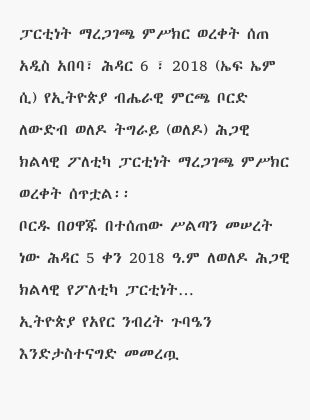ፓርቲነት ማረጋገጫ ምሥክር ወረቀት ሰጠ
አዲስ አበባ፣ ሕዳር 6 ፣ 2018 (ኤፍ ኤም ሲ) የኢትዮጵያ ብሔራዊ ምርጫ ቦርድ ለውድብ ወለዶ ትግራይ (ወለዶ) ሕጋዊ ክልላዊ ፖለቲካ ፓርቲነት ማረጋገጫ ምሥክር ወረቀት ሰጥቷል፡፡
ቦርዱ በዐዋጁ በተሰጠው ሥልጣን መሠረት ነው ሕዳር 5 ቀን 2018 ዓ.ም ለወለዶ ሕጋዊ ክልላዊ የፖለቲካ ፓርቲነት…
ኢትዮጵያ የአየር ንብረት ጉባዔን እንድታስተናግድ መመረጧ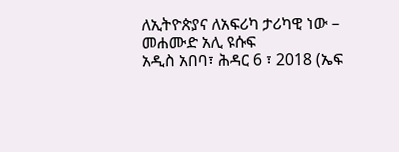ለኢትዮጵያና ለአፍሪካ ታሪካዊ ነው – መሐሙድ አሊ ዩሱፍ
አዲስ አበባ፣ ሕዳር 6 ፣ 2018 (ኤፍ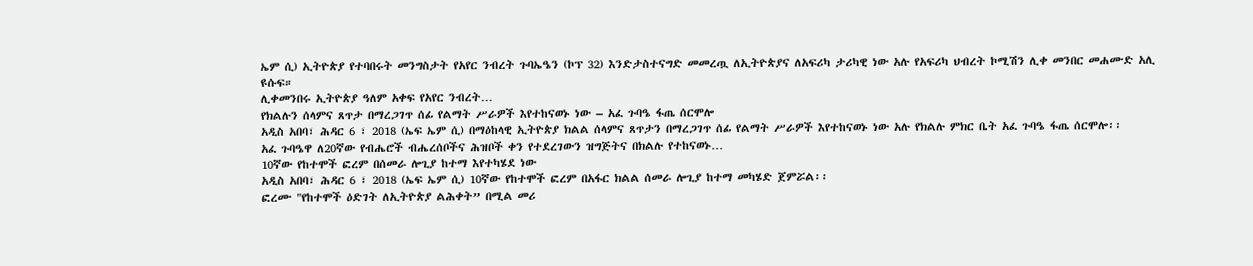ኤም ሲ) ኢትዮጵያ የተባበሩት መንግስታት የአየር ንብረት ጉባኤዔን (ኮፕ 32) እንድታስተናግድ መመረጧ ለኢትዮጵያና ለአፍሪካ ታሪካዊ ነው አሉ የአፍሪካ ህብረት ኮሚሽን ሊቀ መንበር መሐሙድ አሊ ዩሱፍ።
ሊቀመንበሩ ኢትዮጵያ ዓለም አቀፍ የአየር ንብረት…
የክልሉን ሰላምና ጸጥታ በማረጋገጥ ሰፊ የልማት ሥራዎች እየተከናወኑ ነው – አፈ ጉባዔ ፋጤ ሰርሞሎ
አዲስ አበባ፣ ሕዳር 6 ፣ 2018 (ኤፍ ኤም ሲ) በማዕከላዊ ኢትዮጵያ ክልል ሰላምና ጸጥታን በማረጋገጥ ሰፊ የልማት ሥራዎች እየተከናወኑ ነው አሉ የክልሉ ምክር ቤት አፈ ጉባዔ ፋጤ ሰርሞሎ፡፡
አፈ ጉባዔዋ ለ20ኛው የብሔሮች ብሔረሰቦችና ሕዝቦች ቀን የተደረገውን ዝግጅትና በክልሉ የተከናወኑ…
10ኛው የከተሞች ፎረም በሰመራ ሎጊያ ከተማ እየተካሄደ ነው
አዲስ አበባ፣ ሕዳር 6 ፣ 2018 (ኤፍ ኤም ሲ) 10ኛው የከተሞች ፎረም በአፋር ክልል ሰመራ ሎጊያ ከተማ መካሄድ ጀምሯል፡፡
ፎረሙ "የከተሞች ዕድገት ለኢትዮጵያ ልሕቀት” በሚል መሪ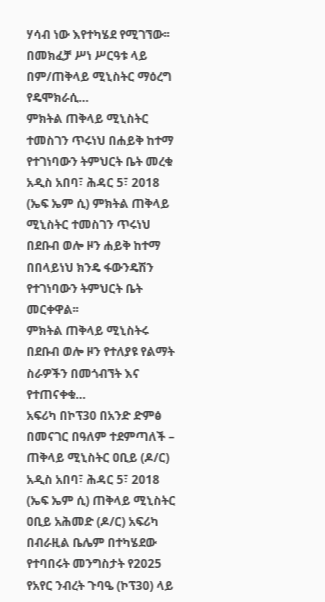ሃሳብ ነው እየተካሄደ የሚገኘው፡፡
በመክፈቻ ሥነ ሥርዓቱ ላይ በም/ጠቅላይ ሚኒስትር ማዕረግ የዴሞክራሲ…
ምክትል ጠቅላይ ሚኒስትር ተመስገን ጥሩነህ በሐይቅ ከተማ የተገነባውን ትምህርት ቤት መረቁ
አዲስ አበባ፣ ሕዳር 5፣ 2018 (ኤፍ ኤም ሲ) ምክትል ጠቅላይ ሚኒስትር ተመስገን ጥሩነህ በደቡብ ወሎ ዞን ሐይቅ ከተማ በበላይነህ ክንዴ ፋውንዴሽን የተገነባውን ትምህርት ቤት መርቀዋል፡፡
ምክትል ጠቅላይ ሚኒስትሩ በደቡብ ወሎ ዞን የተለያዩ የልማት ስራዎችን በመጎብኘት እና የተጠናቀቁ…
አፍሪካ በኮፕ30 በአንድ ድምፅ በመናገር በዓለም ተደምጣለች – ጠቅላይ ሚኒስትር ዐቢይ (ዶ/ር)
አዲስ አበባ፣ ሕዳር 5፣ 2018 (ኤፍ ኤም ሲ) ጠቅላይ ሚኒስትር ዐቢይ አሕመድ (ዶ/ር) አፍሪካ በብራዚል ቤሌም በተካሄደው የተባበሩት መንግስታት የ2025 የአየር ንብረት ጉባዔ (ኮፕ30) ላይ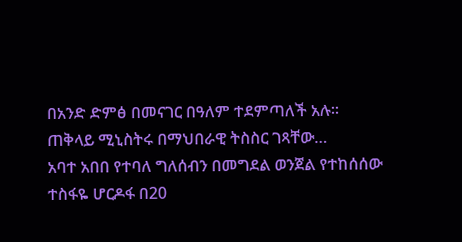በአንድ ድምፅ በመናገር በዓለም ተደምጣለች አሉ፡፡
ጠቅላይ ሚኒስትሩ በማህበራዊ ትስስር ገጻቸው…
አባተ አበበ የተባለ ግለሰብን በመግደል ወንጀል የተከሰሰው ተስፋዬ ሆርዶፋ በ20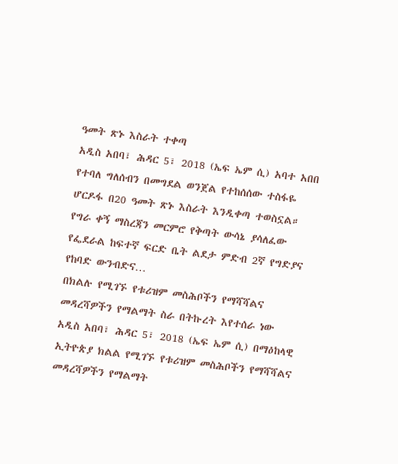ዓመት ጽኑ እስራት ተቀጣ
አዲስ አበባ፣ ሕዳር 5፣ 2018 (ኤፍ ኤም ሲ) አባተ አበበ የተባለ ግለሰብን በመግደል ወንጀል የተከሰሰው ተስፋዬ ሆርዶፋ በ20 ዓመት ጽኑ እስራት እንዲቀጣ ተወስኗል።
የግራ ቀኝ ማስረጃን መርምሮ የቅጣት ውሳኔ ያሳለፈው የፌደራል ከፍተኛ ፍርድ ቤት ልደታ ምድብ 2ኛ የግድያና የከባድ ውንብድና…
በክልሉ የሚገኙ የቱሪዝም መስሕቦችን የማሻሻልና መዳረሻዎችን የማልማት ስራ በትኩረት እየተሰራ ነው
አዲስ አበባ፣ ሕዳር 5፣ 2018 (ኤፍ ኤም ሲ) በማዕከላዊ ኢትዮጵያ ክልል የሚገኙ የቱሪዝም መስሕቦችን የማሻሻልና መዳረሻዎችን የማልማት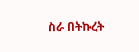ስራ በትኩረት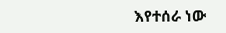እየተሰራ ነው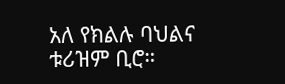አለ የክልሉ ባህልና ቱሪዝም ቢሮ።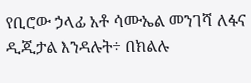የቢሮው ኃላፊ አቶ ሳሙኤል መንገሻ ለፋና ዲጂታል እንዳሉት÷ በክልሉ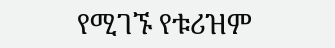የሚገኙ የቱሪዝም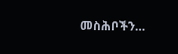መስሕቦችን…